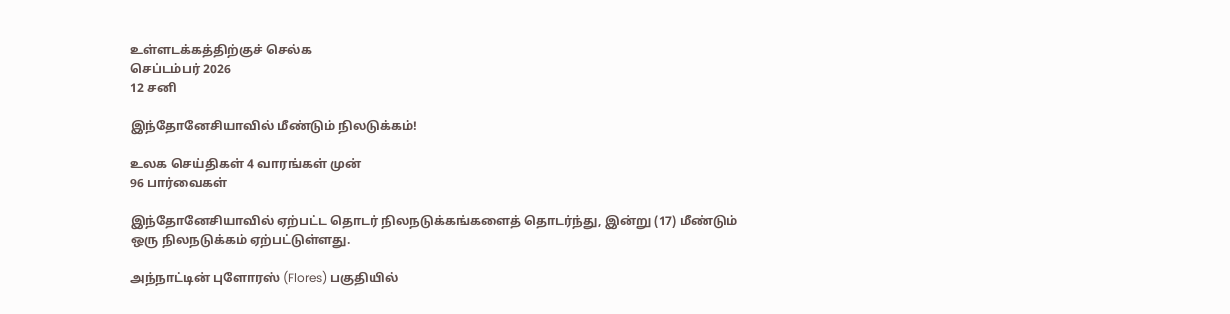உள்ளடக்கத்திற்குச் செல்க
செப்டம்பர் 2026
12 சனி

இந்தோனேசியாவில் மீண்டும் நிலடுக்கம்!

உலக செய்திகள் 4 வாரங்கள் முன்
96 பார்வைகள்

இந்தோனேசியாவில் ஏற்பட்ட தொடர் நிலநடுக்கங்களைத் தொடர்ந்து, இன்று (17) மீண்டும் ஒரு நிலநடுக்கம் ஏற்பட்டுள்ளது.

அந்நாட்டின் புளோரஸ் (Flores) பகுதியில்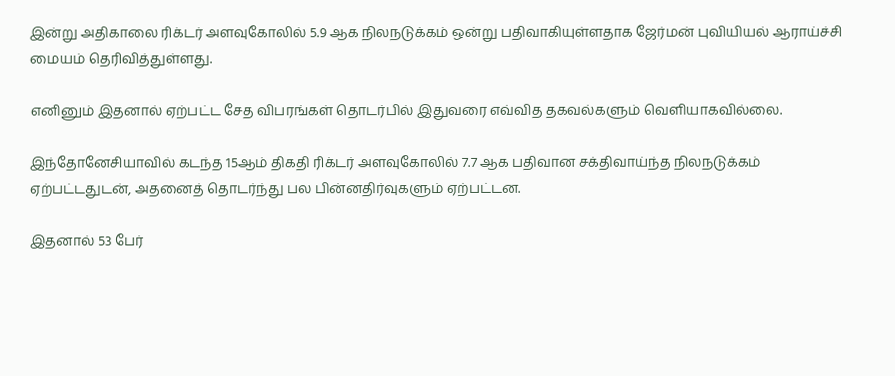இன்று அதிகாலை ரிக்டர் அளவுகோலில் 5.9 ஆக நிலநடுக்கம் ஒன்று பதிவாகியுள்ளதாக ஜேர்மன் புவியியல் ஆராய்ச்சி மையம் தெரிவித்துள்ளது.

எனினும் இதனால் ஏற்பட்ட சேத விபரங்கள் தொடர்பில் இதுவரை எவ்வித தகவல்களும் வௌியாகவில்லை.

இந்தோனேசியாவில் கடந்த 15ஆம் திகதி ரிக்டர் அளவுகோலில் 7.7 ஆக பதிவான சக்திவாய்ந்த நிலநடுக்கம் ஏற்பட்டதுடன், அதனைத் தொடர்ந்து பல பின்னதிர்வுகளும் ஏற்பட்டன.

இதனால் 53 பேர்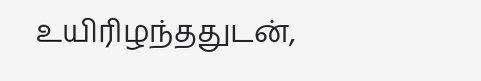உயிரிழந்ததுடன்,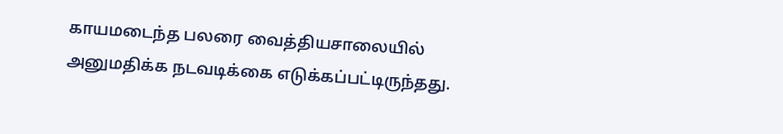காயமடைந்த பலரை வைத்தியசாலையில் அனுமதிக்க நடவடிக்கை எடுக்கப்பட்டிருந்தது.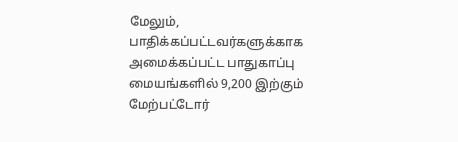மேலும், பாதிக்கப்பட்டவர்களுக்காக அமைக்கப்பட்ட பாதுகாப்பு மையங்களில் 9,200 இற்கும் மேற்பட்டோர்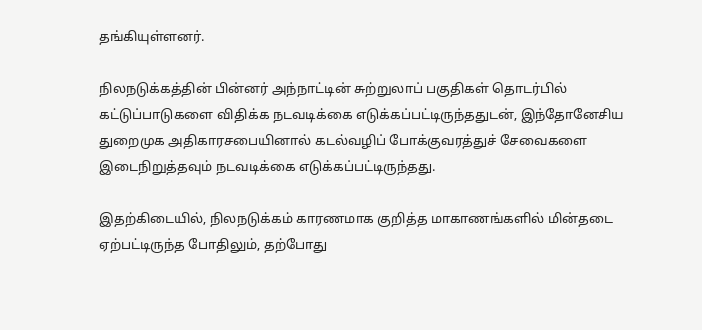தங்கியுள்ளனர்.

நிலநடுக்கத்தின் பின்னர் அந்நாட்டின் சுற்றுலாப் பகுதிகள் தொடர்பில் கட்டுப்பாடுகளை விதிக்க நடவடிக்கை எடுக்கப்பட்டிருந்ததுடன், இந்தோனேசிய துறைமுக அதிகாரசபையினால் கடல்வழிப் போக்குவரத்துச் சேவைகளை இடைநிறுத்தவும் நடவடிக்கை எடுக்கப்பட்டிருந்தது.

இதற்கிடையில், நிலநடுக்கம் காரணமாக குறித்த மாகாணங்களில் மின்தடை ஏற்பட்டிருந்த போதிலும், தற்போது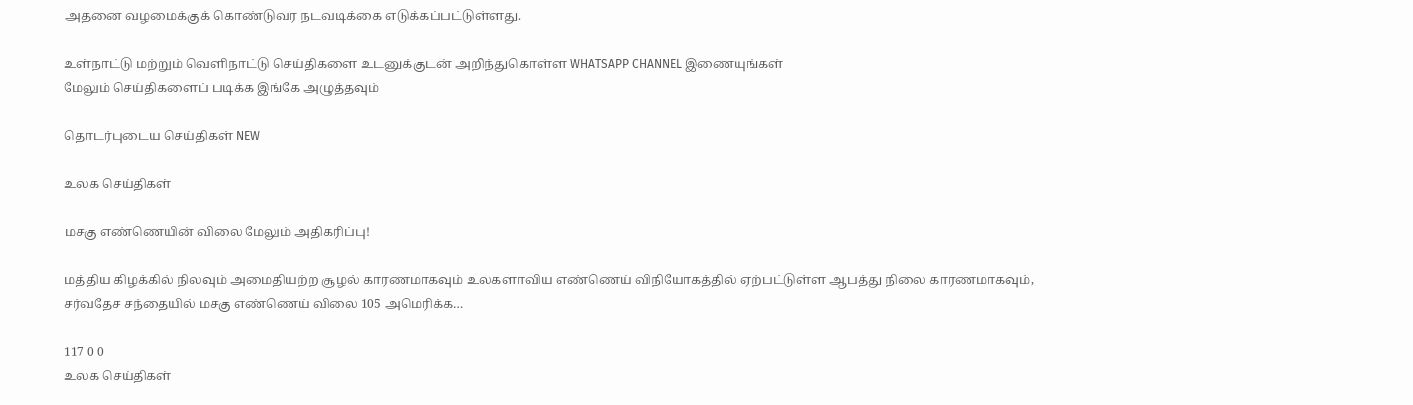அதனை வழமைக்குக் கொண்டுவர நடவடிக்கை எடுக்கப்பட்டுள்ளது.

உள்நாட்டு மற்றும் வெளிநாட்டு செய்திகளை உடனுக்குடன் அறிந்துகொள்ள WHATSAPP CHANNEL இணையுங்கள்
மேலும் செய்திகளைப் படிக்க இங்கே அழுத்தவும்

தொடர்புடைய செய்திகள் NEW

உலக செய்திகள்

மசகு எண்ணெயின் விலை மேலும் அதிகரிப்பு!

மத்திய கிழக்கில் நிலவும் அமைதியற்ற சூழல் காரணமாகவும் உலகளாவிய எண்ணெய் விநியோகத்தில் ஏற்பட்டுள்ள ஆபத்து நிலை காரணமாகவும், சர்வதேச சந்தையில் மசகு எண்ணெய் விலை 105 அமெரிக்க…

117 0 0
உலக செய்திகள்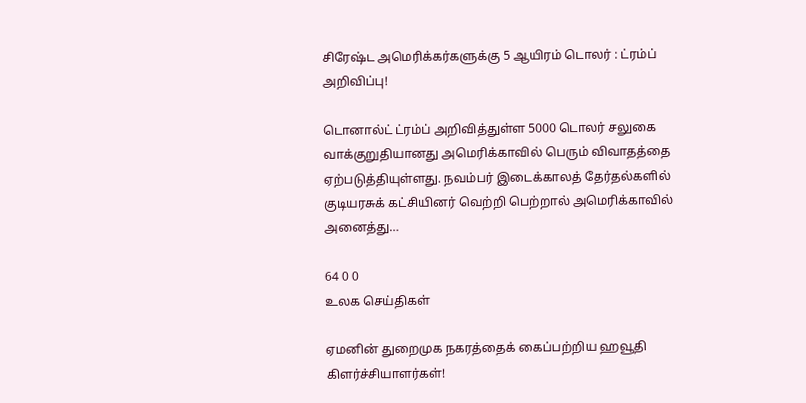சிரேஷ்ட அமெரிக்கர்களுக்கு 5 ஆயிரம் டொலர் : ட்ரம்ப் அறிவிப்பு!

டொனால்ட் ட்ரம்ப் அறிவித்துள்ள 5000 டொலர் சலுகை வாக்குறுதியானது அமெரிக்காவில் பெரும் விவாதத்தை ஏற்படுத்தியுள்ளது. நவம்பர் இடைக்காலத் தேர்தல்களில் குடியரசுக் கட்சியினர் வெற்றி பெற்றால் அமெரிக்காவில் அனைத்து…

64 0 0
உலக செய்திகள்

ஏமனின் துறைமுக நகரத்தைக் கைப்பற்றிய ஹவூதி கிளர்ச்சியாளர்கள்!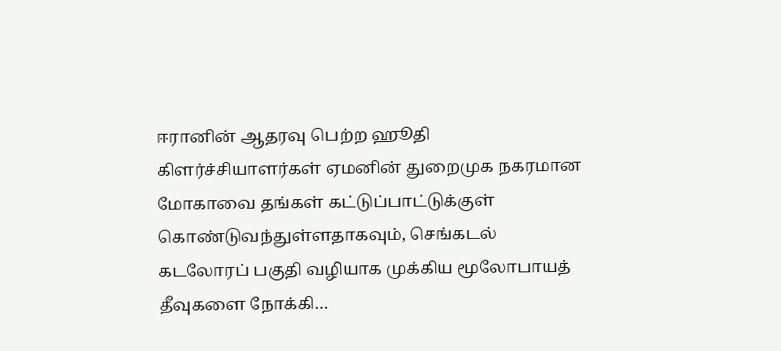ஈரானின் ஆதரவு பெற்ற ஹூதி கிளர்ச்சியாளர்கள் ஏமனின் துறைமுக நகரமான மோகாவை தங்கள் கட்டுப்பாட்டுக்குள் கொண்டுவந்துள்ளதாகவும், செங்கடல் கடலோரப் பகுதி வழியாக முக்கிய மூலோபாயத் தீவுகளை நோக்கி…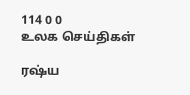114 0 0
உலக செய்திகள்

ரஷ்ய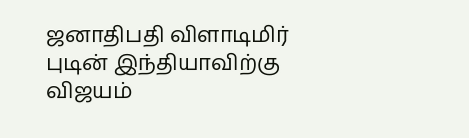ஜனாதிபதி விளாடிமிர் புடின் இந்தியாவிற்கு விஜயம்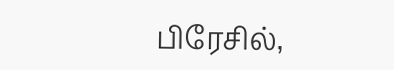பிரேசில்,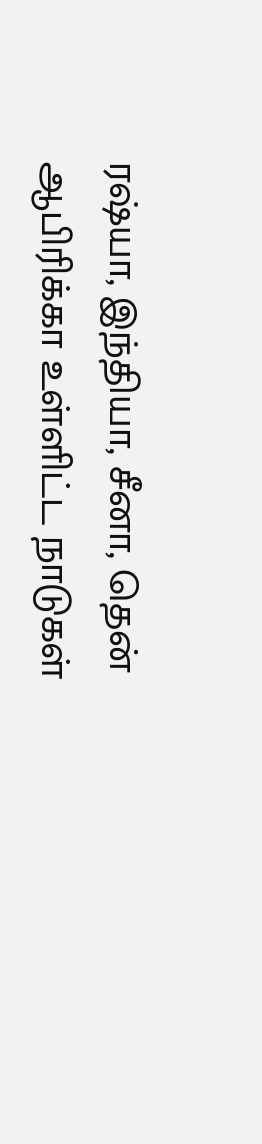ரஷ்யா, இந்தியா, சீனா, தென் ஆபிரிக்கா உள்ளிட்ட நாடுகள்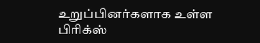உறுப்பினர்களாக உள்ள பிரிக்ஸ்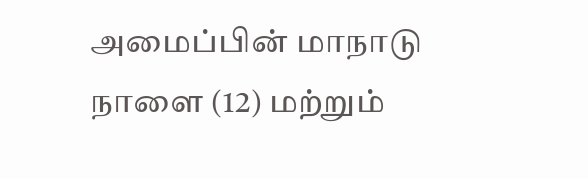அமைப்பின் மாநாடு நாளை (12) மற்றும்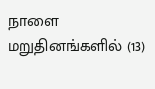நாளை மறுதினங்களில் (13)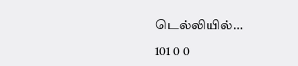டெல்லியில்…

101 0 0